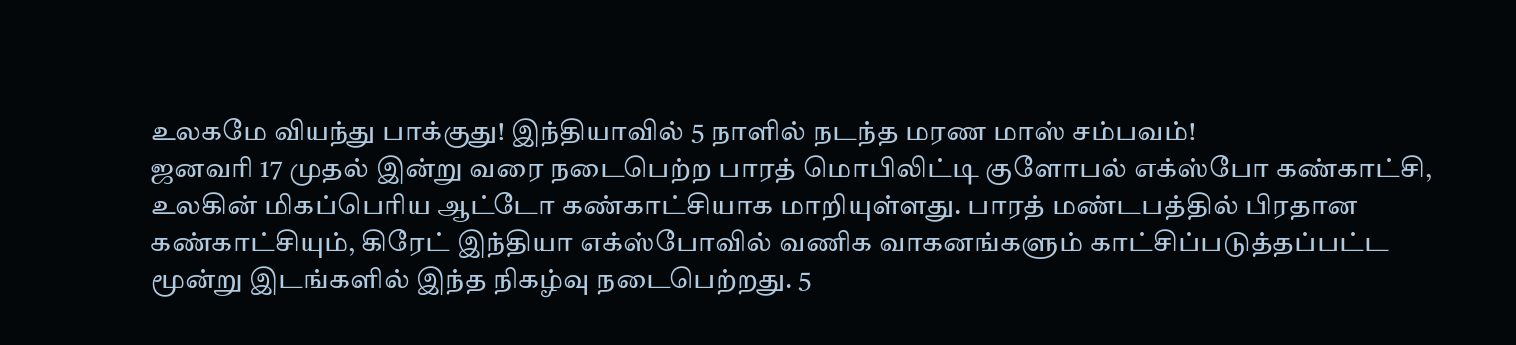உலகமே வியந்து பாக்குது! இந்தியாவில் 5 நாளில் நடந்த மரண மாஸ் சம்பவம்!
ஜனவரி 17 முதல் இன்று வரை நடைபெற்ற பாரத் மொபிலிட்டி குளோபல் எக்ஸ்போ கண்காட்சி, உலகின் மிகப்பெரிய ஆட்டோ கண்காட்சியாக மாறியுள்ளது. பாரத் மண்டபத்தில் பிரதான கண்காட்சியும், கிரேட் இந்தியா எக்ஸ்போவில் வணிக வாகனங்களும் காட்சிப்படுத்தப்பட்ட மூன்று இடங்களில் இந்த நிகழ்வு நடைபெற்றது. 5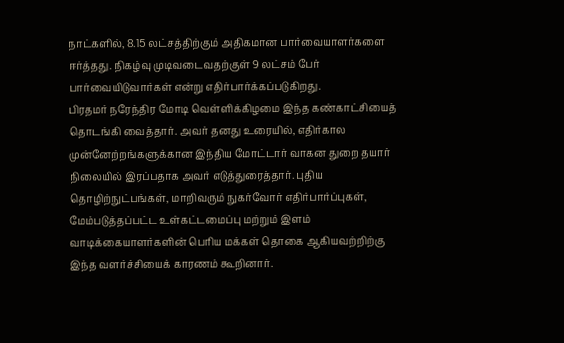நாட்களில், 8.15 லட்சத்திற்கும் அதிகமான பார்வையாளர்களை ஈர்த்தது. நிகழ்வு முடிவடைவதற்குள் 9 லட்சம் பேர் பார்வையிடுவார்கள் என்று எதிர்பார்க்கப்படுகிறது.
பிரதமர் நரேந்திர மோடி வெள்ளிக்கிழமை இந்த கண்காட்சியைத் தொடங்கி வைத்தார். அவர் தனது உரையில், எதிர்கால முன்னேற்றங்களுக்கான இந்திய மோட்டார் வாகன துறை தயார் நிலையில் இரப்பதாக அவர் எடுத்துரைத்தார். புதிய தொழிற்நுட்பங்கள், மாறிவரும் நுகர்வோர் எதிர்பார்ப்புகள், மேம்படுத்தப்பட்ட உள்கட்டமைப்பு மற்றும் இளம் வாடிக்கையாளர்களின் பெரிய மக்கள் தொகை ஆகியவற்றிற்கு இந்த வளர்ச்சியைக் காரணம் கூறினார்.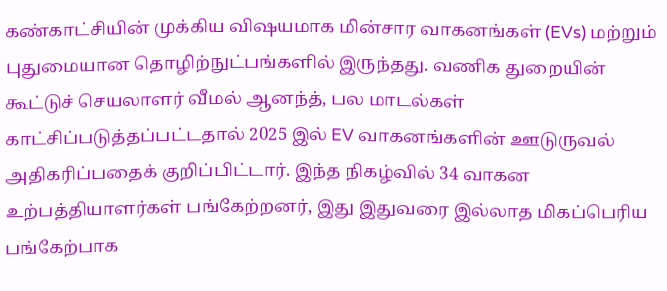கண்காட்சியின் முக்கிய விஷயமாக மின்சார வாகனங்கள் (EVs) மற்றும் புதுமையான தொழிற்நுட்பங்களில் இருந்தது. வணிக துறையின் கூட்டுச் செயலாளர் வீமல் ஆனந்த், பல மாடல்கள் காட்சிப்படுத்தப்பட்டதால் 2025 இல் EV வாகனங்களின் ஊடுருவல் அதிகரிப்பதைக் குறிப்பிட்டார். இந்த நிகழ்வில் 34 வாகன உற்பத்தியாளர்கள் பங்கேற்றனர், இது இதுவரை இல்லாத மிகப்பெரிய பங்கேற்பாக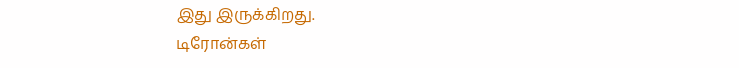இது இருக்கிறது.
டிரோன்கள்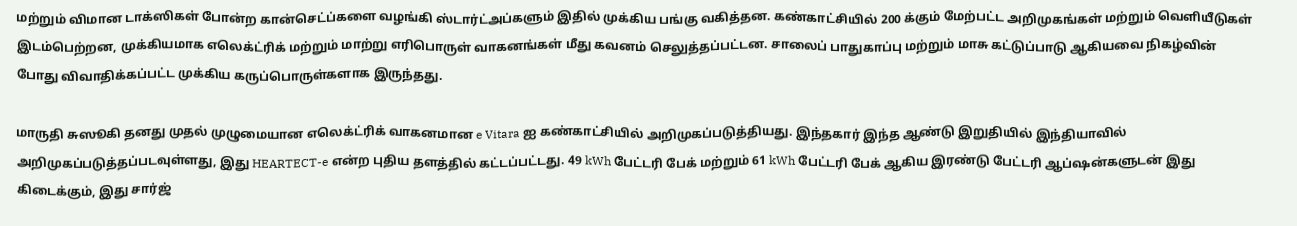மற்றும் விமான டாக்ஸிகள் போன்ற கான்செட்ப்களை வழங்கி ஸ்டார்ட்அப்களும் இதில் முக்கிய பங்கு வகித்தன. கண்காட்சியில் 200 க்கும் மேற்பட்ட அறிமுகங்கள் மற்றும் வெளியீடுகள் இடம்பெற்றன, முக்கியமாக எலெக்ட்ரிக் மற்றும் மாற்று எரிபொருள் வாகனங்கள் மீது கவனம் செலுத்தப்பட்டன. சாலைப் பாதுகாப்பு மற்றும் மாசு கட்டுப்பாடு ஆகியவை நிகழ்வின் போது விவாதிக்கப்பட்ட முக்கிய கருப்பொருள்களாக இருந்தது.

மாருதி சுஸூகி தனது முதல் முழுமையான எலெக்ட்ரிக் வாகனமான e Vitara ஐ கண்காட்சியில் அறிமுகப்படுத்தியது. இந்தகார் இந்த ஆண்டு இறுதியில் இந்தியாவில் அறிமுகப்படுத்தப்படவுள்ளது, இது HEARTECT-e என்ற புதிய தளத்தில் கட்டப்பட்டது. 49 kWh பேட்டரி பேக் மற்றும் 61 kWh பேட்டரி பேக் ஆகிய இரண்டு பேட்டரி ஆப்ஷன்களுடன் இது கிடைக்கும், இது சார்ஜ்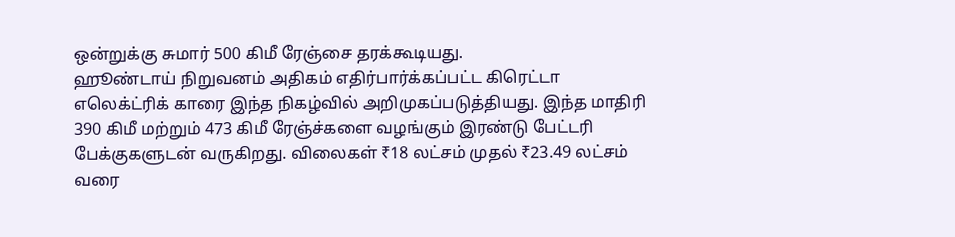ஒன்றுக்கு சுமார் 500 கிமீ ரேஞ்சை தரக்கூடியது.
ஹூண்டாய் நிறுவனம் அதிகம் எதிர்பார்க்கப்பட்ட கிரெட்டா எலெக்ட்ரிக் காரை இந்த நிகழ்வில் அறிமுகப்படுத்தியது. இந்த மாதிரி 390 கிமீ மற்றும் 473 கிமீ ரேஞ்ச்களை வழங்கும் இரண்டு பேட்டரி பேக்குகளுடன் வருகிறது. விலைகள் ₹18 லட்சம் முதல் ₹23.49 லட்சம் வரை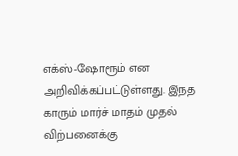எக்ஸ்-ஷோரூம் என அறிவிக்கப்பட்டுள்ளது. இ்நத காரும் மார்ச் மாதம் முதல் விற்பனைக்கு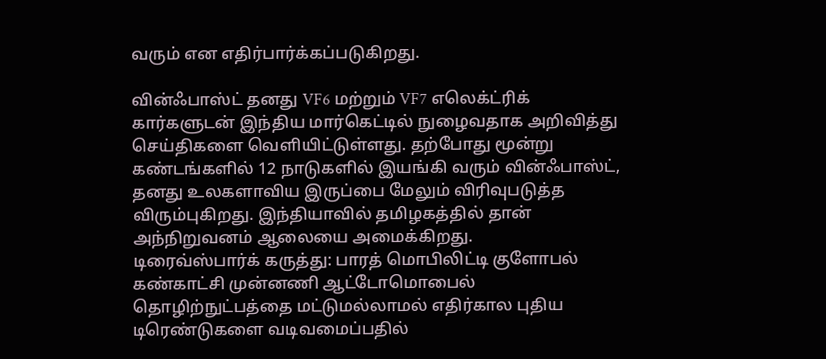வரும் என எதிர்பார்க்கப்படுகிறது.

வின்ஃபாஸ்ட் தனது VF6 மற்றும் VF7 எலெக்ட்ரிக் கார்களுடன் இந்திய மார்கெட்டில் நுழைவதாக அறிவித்து செய்திகளை வெளியிட்டுள்ளது. தற்போது மூன்று கண்டங்களில் 12 நாடுகளில் இயங்கி வரும் வின்ஃபாஸ்ட், தனது உலகளாவிய இருப்பை மேலும் விரிவுபடுத்த விரும்புகிறது. இந்தியாவில் தமிழகத்தில் தான் அந்நிறுவனம் ஆலையை அமைக்கிறது.
டிரைவ்ஸ்பார்க் கருத்து: பாரத் மொபிலிட்டி குளோபல் கண்காட்சி முன்னணி ஆட்டோமொபைல் தொழிற்நுட்பத்தை மட்டுமல்லாமல் எதிர்கால புதிய டிரெண்டுகளை வடிவமைப்பதில்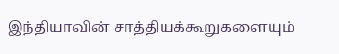இந்தியாவின் சாத்தியக்கூறுகளையும்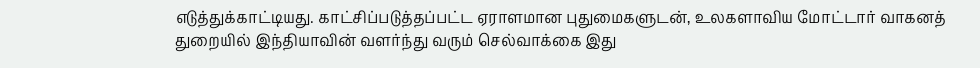எடுத்துக்காட்டியது. காட்சிப்படுத்தப்பட்ட ஏராளமான புதுமைகளுடன், உலகளாவிய மோட்டார் வாகனத் துறையில் இந்தியாவின் வளர்ந்து வரும் செல்வாக்கை இது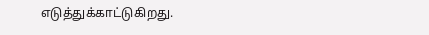எடுத்துக்காட்டுகிறது.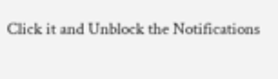Click it and Unblock the Notifications